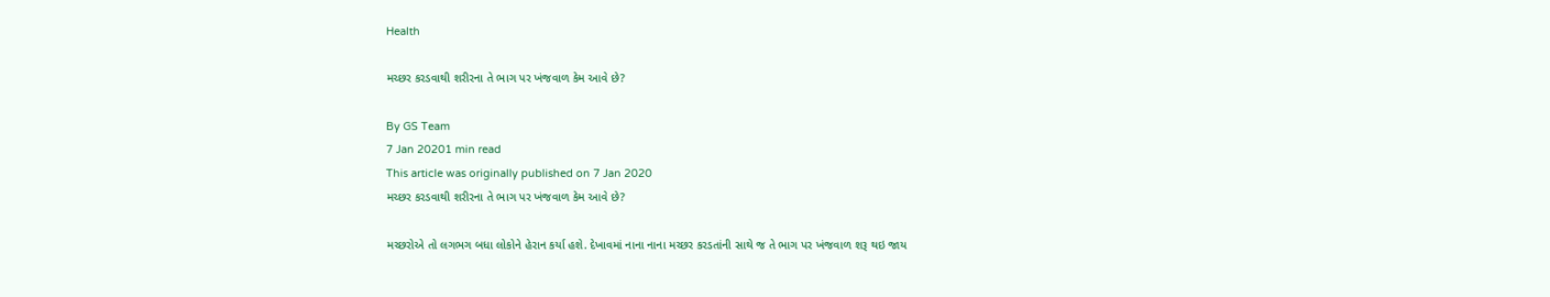Health

મચ્છર કરડવાથી શરીરના તે ભાગ પર ખંજવાળ કેમ આવે છે?

By GS Team
7 Jan 20201 min read
This article was originally published on 7 Jan 2020
મચ્છર કરડવાથી શરીરના તે ભાગ પર ખંજવાળ કેમ આવે છે?

મચ્છરોએ તો લગભગ બધા લોકોને હેરાન કર્યા હશે. દેખાવમાં નાના નાના મચ્છર કરડતાંની સાથે જ તે ભાગ પર ખંજવાળ શરૂ થઇ જાય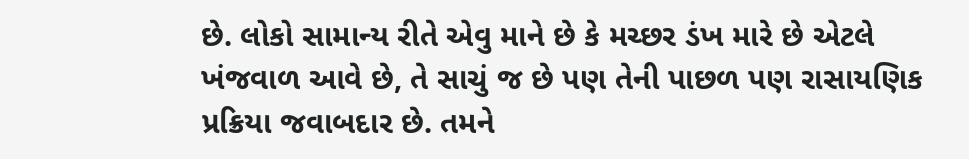છે. લોકો સામાન્ય રીતે એવુ માને છે કે મચ્છર ડંખ મારે છે એટલે ખંજવાળ આવે છે, તે સાચું જ છે પણ તેની પાછળ પણ રાસાયણિક પ્રક્રિયા જવાબદાર છે. તમને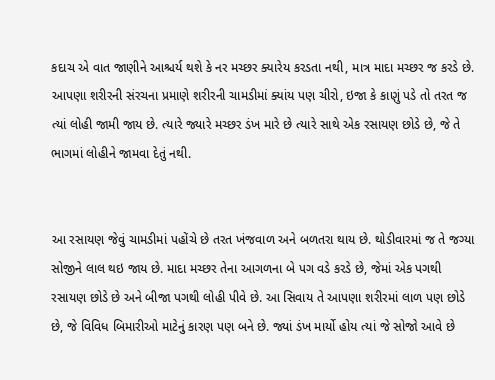કદાચ એ વાત જાણીને આશ્ચર્ય થશે કે નર મચ્છર ક્યારેય કરડતા નથી, માત્ર માદા મચ્છર જ કરડે છે. આપણા શરીરની સંરચના પ્રમાણે શરીરની ચામડીમાં ક્યાંય પણ ચીરો, ઇજા કે કાણું પડે તો તરત જ ત્યાં લોહી જામી જાય છે. ત્યારે જ્યારે મચ્છર ડંખ મારે છે ત્યારે સાથે એક રસાયણ છોડે છે, જે તે ભાગમાં લોહીને જામવા દેતું નથી.


આ રસાયણ જેવું ચામડીમાં પહોંચે છે તરત ખંજવાળ અને બળતરા થાય છે. થોડીવારમાં જ તે જગ્યા સોજીને લાલ થઇ જાય છે. માદા મચ્છર તેના આગળના બે પગ વડે કરડે છે, જેમાં એક પગથી રસાયણ છોડે છે અને બીજા પગથી લોહી પીવે છે. આ સિવાય તે આપણા શરીરમાં લાળ પણ છોડે છે, જે વિવિધ બિમારીઓ માટેનું કારણ પણ બને છે. જ્યાં ડંખ માર્યો હોય ત્યાં જે સોજો આવે છે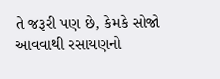તે જરૂરી પણ છે, કેમકે સોજો આવવાથી રસાયણનો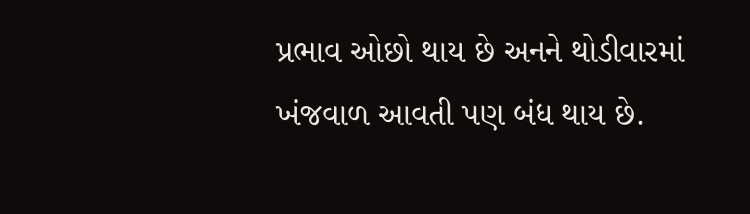પ્રભાવ ઓછો થાય છે અનને થોડીવારમાં ખંજવાળ આવતી પણ બંધ થાય છે.